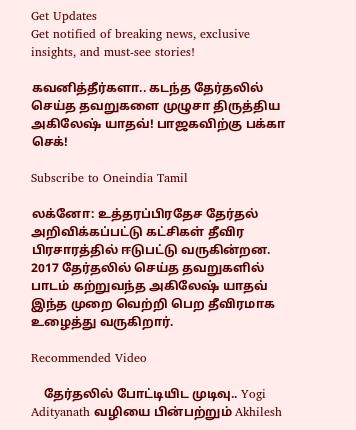Get Updates
Get notified of breaking news, exclusive insights, and must-see stories!

கவனித்தீர்களா.. கடந்த தேர்தலில் செய்த தவறுகளை முழுசா திருத்திய அகிலேஷ் யாதவ்! பாஜகவிற்கு பக்கா செக்!

Subscribe to Oneindia Tamil

லக்னோ: உத்தரப்பிரதேச தேர்தல் அறிவிக்கப்பட்டு கட்சிகள் தீவிர பிரசாரத்தில் ஈடுபட்டு வருகின்றன. 2017 தேர்தலில் செய்த தவறுகளில் பாடம் கற்றுவந்த அகிலேஷ் யாதவ் இந்த முறை வெற்றி பெற தீவிரமாக உழைத்து வருகிறார்.

Recommended Video

    தேர்தலில் போட்டியிட முடிவு.. Yogi Adityanath வழியை பின்பற்றும் Akhilesh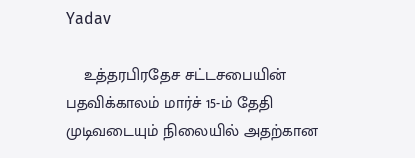Yadav

    உத்தரபிரதேச சட்டசபையின் பதவிக்காலம் மார்ச் 15-ம் தேதி முடிவடையும் நிலையில் அதற்கான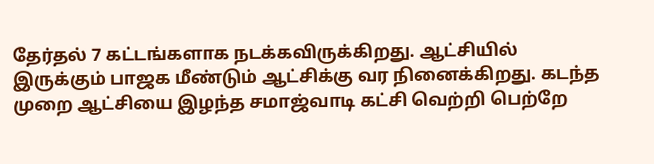தேர்தல் 7 கட்டங்களாக நடக்கவிருக்கிறது. ஆட்சியில் இருக்கும் பாஜக மீண்டும் ஆட்சிக்கு வர நினைக்கிறது. கடந்த முறை ஆட்சியை இழந்த சமாஜ்வாடி கட்சி வெற்றி பெற்றே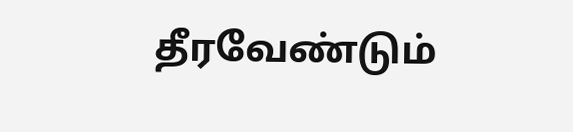தீரவேண்டும்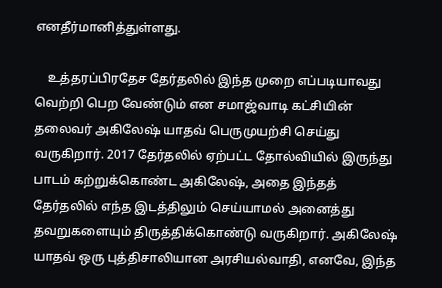எனதீர்மானித்துள்ளது.

    உத்தரப்பிரதேச தேர்தலில் இந்த முறை எப்படியாவது வெற்றி பெற வேண்டும் என சமாஜ்வாடி கட்சியின் தலைவர் அகிலேஷ் யாதவ் பெருமுயற்சி செய்து வருகிறார். 2017 தேர்தலில் ஏற்பட்ட தோல்வியில் இருந்து பாடம் கற்றுக்கொண்ட அகிலேஷ், அதை இந்தத் தேர்தலில் எந்த இடத்திலும் செய்யாமல் அனைத்து தவறுகளையும் திருத்திக்கொண்டு வருகிறார். அகிலேஷ் யாதவ் ஒரு புத்திசாலியான அரசியல்வாதி, எனவே, இந்த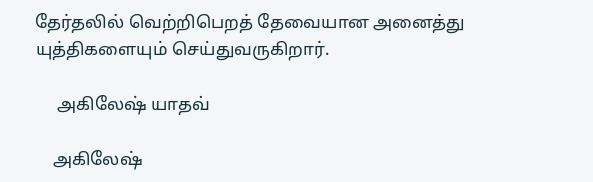தேர்தலில் வெற்றிபெறத் தேவையான அனைத்து யுத்திகளையும் செய்துவருகிறார்.

     அகிலேஷ் யாதவ்

    அகிலேஷ்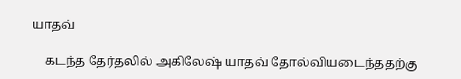யாதவ்

    கடந்த தேர்தலில் அகிலேஷ் யாதவ் தோல்வியடைந்ததற்கு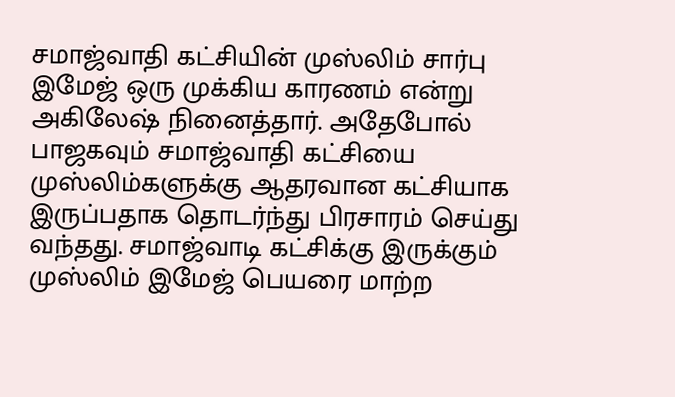சமாஜ்வாதி கட்சியின் முஸ்லிம் சார்பு இமேஜ் ஒரு முக்கிய காரணம் என்று அகிலேஷ் நினைத்தார். அதேபோல் பாஜகவும் சமாஜ்வாதி கட்சியை முஸ்லிம்களுக்கு ஆதரவான கட்சியாக இருப்பதாக தொடர்ந்து பிரசாரம் செய்து வந்தது. சமாஜ்வாடி கட்சிக்கு இருக்கும் முஸ்லிம் இமேஜ் பெயரை மாற்ற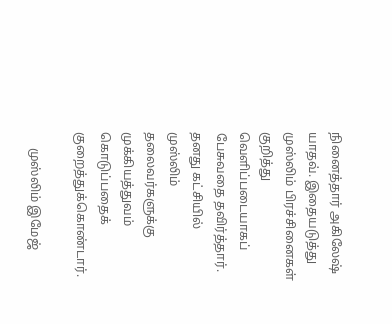நினைத்தார் அகிலேஷ் யாதவ். இதையடுத்து முஸ்லிம் பிரச்சினைகள் குறித்து வெளிப்படையாகப் பேசுவதை தவிர்த்தார். தனது கட்சியில் முஸ்லிம் தலைவர்களுக்கு முக்கியத்துவம் கொடுப்பதைக் குறைத்துக்கொண்டார்.

     முஸ்லிம் இமேஜ்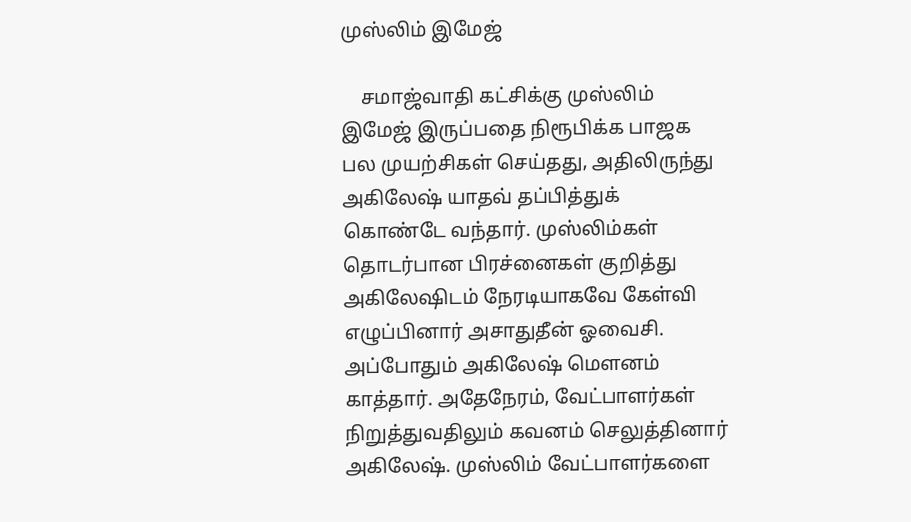முஸ்லிம் இமேஜ்

    சமாஜ்வாதி கட்சிக்கு முஸ்லிம் இமேஜ் இருப்பதை நிரூபிக்க பாஜக பல முயற்சிகள் செய்தது, அதிலிருந்து அகிலேஷ் யாதவ் தப்பித்துக் கொண்டே வந்தார். முஸ்லிம்கள் தொடர்பான பிரச்னைகள் குறித்து அகிலேஷிடம் நேரடியாகவே கேள்வி எழுப்பினார் அசாதுதீன் ஓவைசி. அப்போதும் அகிலேஷ் மெளனம் காத்தார். அதேநேரம், வேட்பாளர்கள் நிறுத்துவதிலும் கவனம் செலுத்தினார் அகிலேஷ். முஸ்லிம் வேட்பாளர்களை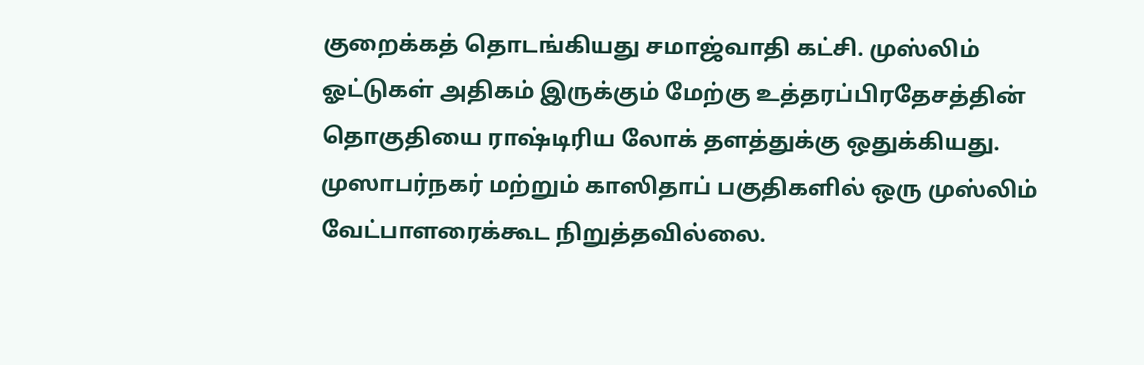குறைக்கத் தொடங்கியது சமாஜ்வாதி கட்சி. முஸ்லிம் ஓட்டுகள் அதிகம் இருக்கும் மேற்கு உத்தரப்பிரதேசத்தின் தொகுதியை ராஷ்டிரிய லோக் தளத்துக்கு ஒதுக்கியது. முஸாபர்நகர் மற்றும் காஸிதாப் பகுதிகளில் ஒரு முஸ்லிம் வேட்பாளரைக்கூட நிறுத்தவில்லை.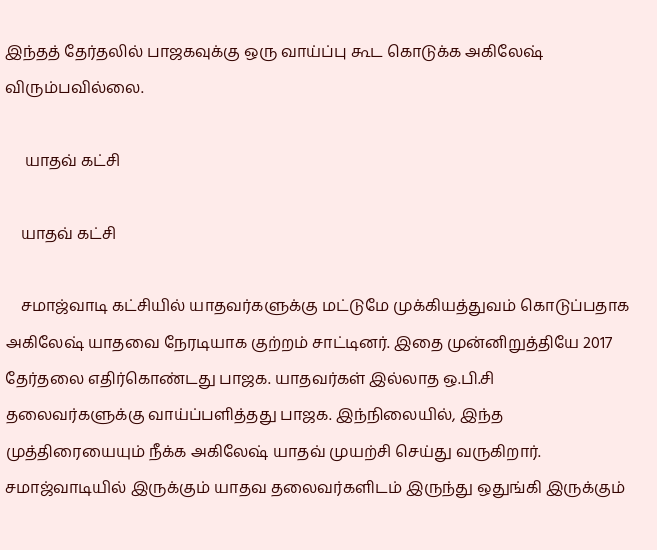இந்தத் தேர்தலில் பாஜகவுக்கு ஒரு வாய்ப்பு கூட கொடுக்க அகிலேஷ் விரும்பவில்லை.

     யாதவ் கட்சி

    யாதவ் கட்சி

    சமாஜ்வாடி கட்சியில் யாதவர்களுக்கு மட்டுமே முக்கியத்துவம் கொடுப்பதாக அகிலேஷ் யாதவை நேரடியாக குற்றம் சாட்டினர். இதை முன்னிறுத்தியே 2017 தேர்தலை எதிர்கொண்டது பாஜக. யாதவர்கள் இல்லாத ஒ.பி.சி தலைவர்களுக்கு வாய்ப்பளித்தது பாஜக. இந்நிலையில், இந்த முத்திரையையும் நீக்க அகிலேஷ் யாதவ் முயற்சி செய்து வருகிறார். சமாஜ்வாடியில் இருக்கும் யாதவ தலைவர்களிடம் இருந்து ஒதுங்கி இருக்கும்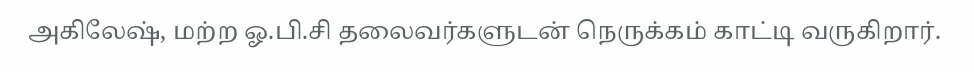அகிலேஷ், மற்ற ஓ.பி.சி தலைவர்களுடன் நெருக்கம் காட்டி வருகிறார்.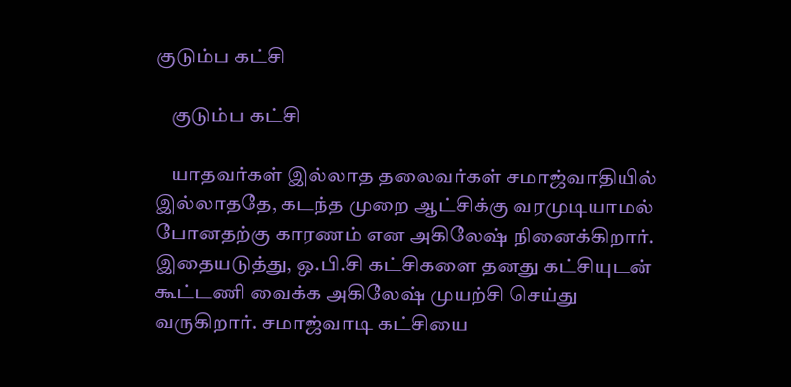குடும்ப கட்சி

    குடும்ப கட்சி

    யாதவர்கள் இல்லாத தலைவர்கள் சமாஜ்வாதியில் இல்லாததே, கடந்த முறை ஆட்சிக்கு வரமுடியாமல் போனதற்கு காரணம் என அகிலேஷ் நினைக்கிறார். இதையடுத்து, ஒ.பி.சி கட்சிகளை தனது கட்சியுடன் கூட்டணி வைக்க அகிலேஷ் முயற்சி செய்து வருகிறார். சமாஜ்வாடி கட்சியை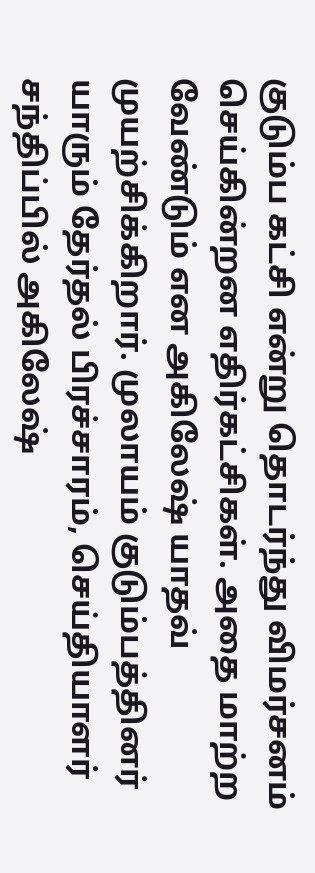குடும்ப கட்சி என்று தொடர்ந்து விமர்சனம் செய்கின்றன எதிர்கட்சிகள். அதை மாற்ற வேண்டும் என‌ அகிலேஷ் யாதவ் முயற்சிக்கிறார். முலாயம் குடும்பத்தினர் யாரும் தேர்தல் பிரச்சாரம், செய்தியாளர் சந்திப்பில் அகிலேஷ்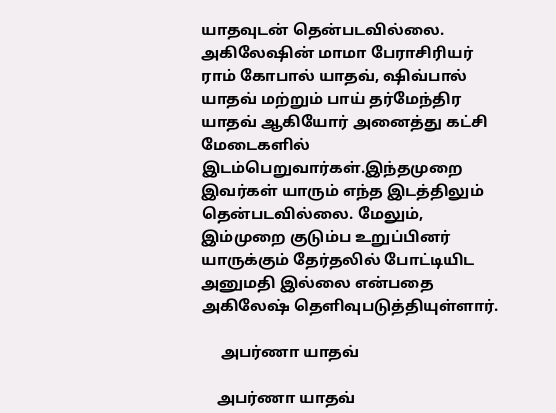யாதவுடன் தென்படவில்லை. அகிலேஷின் மாமா பேராசிரியர் ராம் கோபால் யாதவ், ஷிவ்பால் யாதவ் மற்றும் பாய் தர்மேந்திர யாதவ் ஆகியோர் அனைத்து கட்சி மேடைகளில் இடம்பெறுவார்கள்.இந்தமுறை இவர்கள் யாரும் எந்த இடத்திலும் தென்படவில்லை. மேலும், இம்முறை குடும்ப உறுப்பினர் யாருக்கும் தேர்தலில் போட்டியிட அனுமதி இல்லை என்பதை அகிலேஷ் தெளிவுபடுத்தியுள்ளார்.

     அபர்ணா யாதவ்

    அபர்ணா யாதவ்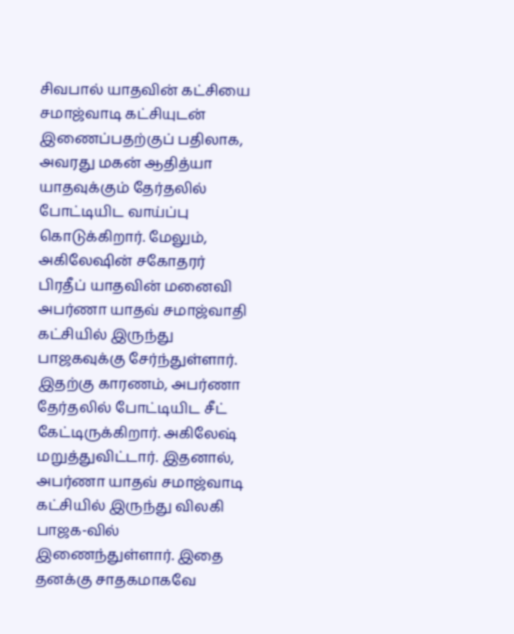சிவபால் யாதவின் கட்சியை சமாஜ்வாடி கட்சியுடன் இணைப்பதற்குப் பதிலாக, அவரது மகன் ஆதித்யா யாதவுக்கும் தேர்தலில் போட்டியிட வாய்ப்பு கொடுக்கிறார். மேலும், அகிலேஷின் சகோதரர் பிரதீப் யாதவின் மனைவி அபர்ணா யாதவ் சமாஜ்வாதி கட்சியில் இருந்து பாஜகவுக்கு சேர்ந்துள்ளார். இதற்கு காரணம், அபர்ணா தேர்தலில் போட்டியிட சீட் கேட்டிருக்கிறார். அகிலேஷ் மறுத்துவிட்டார். இதனால், அபர்ணா யாதவ் சமாஜ்வாடி கட்சியில் இருந்து விலகி பாஜக-வில் இணைந்துள்ளார். இதை தனக்கு சாதகமாகவே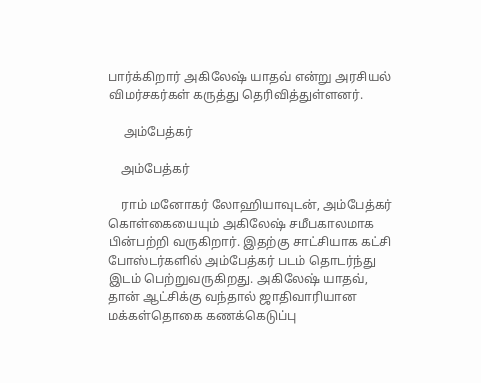பார்க்கிறார் அகிலேஷ் யாதவ் என்று அரசியல் விமர்சகர்கள் கருத்து தெரிவித்துள்ளனர்.

     அம்பேத்கர்

    அம்பேத்கர்

    ராம் மனோகர் லோஹியாவுடன், அம்பேத்கர் கொள்கையையும் அகிலேஷ் சமீபகாலமாக பின்பற்றி வருகிறார். இதற்கு சாட்சியாக கட்சி போஸ்டர்களில் அம்பேத்கர் படம் தொடர்ந்து இடம் பெற்றுவருகிறது. அகிலேஷ் யாதவ், தான் ஆட்சிக்கு வந்தால் ஜாதிவாரியான மக்கள்தொகை கணக்கெடுப்பு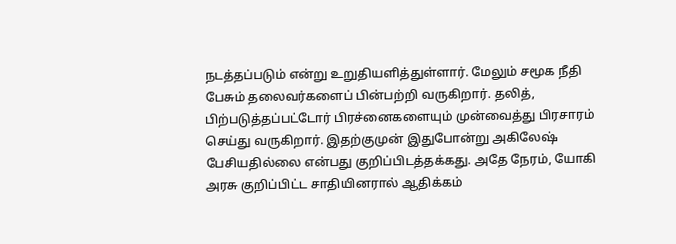நடத்தப்படும் என்று உறுதியளித்துள்ளார். மேலும் சமூக நீதி பேசும் தலைவர்களைப் பின்பற்றி வருகிறார். தலித், பிற்படுத்தப்பட்டோர் பிரச்னைகளையும் முன்வைத்து பிரசாரம் செய்து வருகிறார். இதற்குமுன் இதுபோன்று அகிலேஷ் பேசியதில்லை என்பது குறிப்பிடத்தக்கது. அதே நேரம், யோகி அரசு குறிப்பிட்ட சாதியினரால் ஆதிக்கம்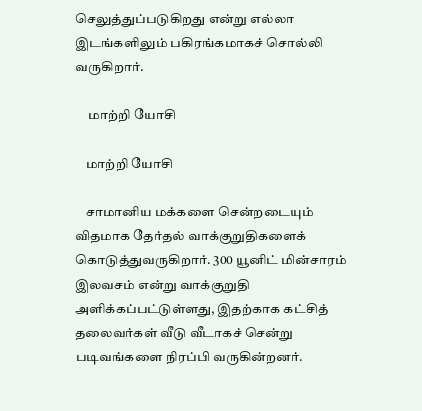செலுத்துப்படுகிறது என்று எல்லா இடங்களிலும் பகிரங்கமாகச் சொல்லி வருகிறார்.

     மாற்றி யோசி

    மாற்றி யோசி

    சாமானிய மக்களை சென்றடையும் விதமாக தேர்தல் வாக்குறுதிகளைக் கொடுத்துவருகிறார். 300 யூனிட் மின்சாரம் இலவசம் என்று வாக்குறுதி அளிக்கப்பட்டுள்ளது, இதற்காக கட்சித் தலைவர்கள் வீடு வீடாகச் சென்று படிவங்களை நிரப்பி வருகின்றனர்.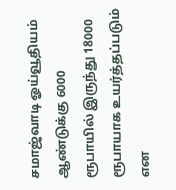சமாஜ்வாடி ஓய்வூதியம் ஆண்டுக்கு 6000 ரூபாயில் இருந்து 18000 ரூபாயாக உயர்த்தப்படும் என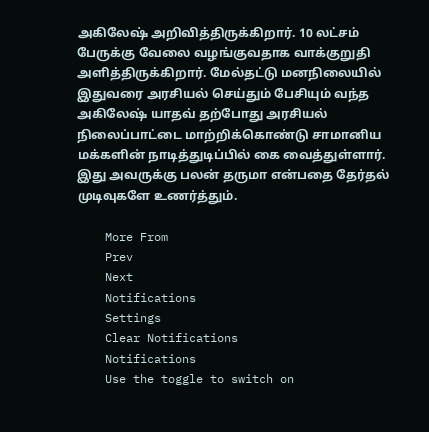அகிலேஷ் அறிவித்திருக்கிறார். 10 லட்சம் பேருக்கு வேலை வழங்குவதாக வாக்குறுதி அளித்திருக்கிறார். மேல்தட்டு மனநிலையில் இதுவரை அரசியல் செய்தும் பேசியும் வந்த‌ அகிலேஷ் யாதவ் தற்போது அரசியல் நிலைப்பாட்டை மாற்றிக்கொண்டு சாமானிய மக்களின் நாடித்துடிப்பில் கை வைத்துள்ளார். இது அவருக்கு பலன் தருமா என்பதை தேர்தல் முடிவுகளே உணர்த்தும்.

    More From
    Prev
    Next
    Notifications
    Settings
    Clear Notifications
    Notifications
    Use the toggle to switch on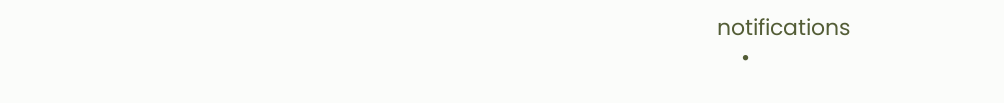notifications
    •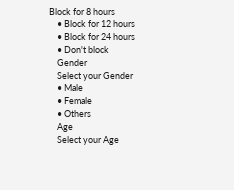Block for 8 hours
    • Block for 12 hours
    • Block for 24 hours
    • Don't block
    Gender
    Select your Gender
    • Male
    • Female
    • Others
    Age
    Select your Age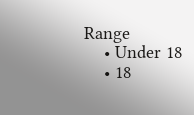Range
    • Under 18
    • 18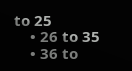to 25
    • 26 to 35
    • 36 to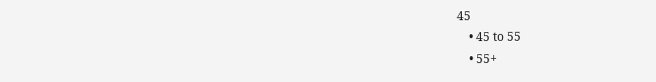45
    • 45 to 55
    • 55+